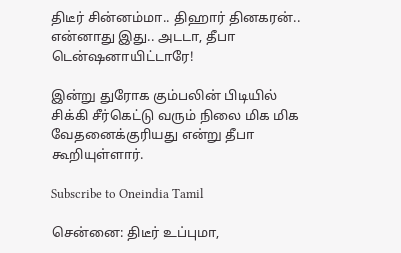திடீர் சின்னம்மா.. திஹார் தினகரன்.. என்னாது இது.. அடடா, தீபா டென்ஷனாயிட்டாரே!

இன்று துரோக கும்பலின் பிடியில் சிக்கி சீர்கெட்டு வரும் நிலை மிக மிக வேதனைக்குரியது என்று தீபா கூறியுள்ளார்.

Subscribe to Oneindia Tamil

சென்னை: திடீர் உப்புமா,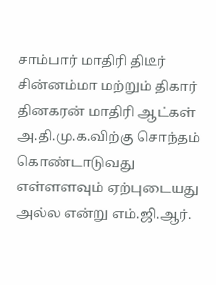சாம்பார் மாதிரி திடீர் சின்னம்மா மற்றும் திகார் தினகரன் மாதிரி ஆட்கள் அ.தி.மு.க.விற்கு சொந்தம் கொண்டாடுவது எள்ளளவும் ஏற்புடையது அல்ல என்று எம்.ஜி.ஆர்.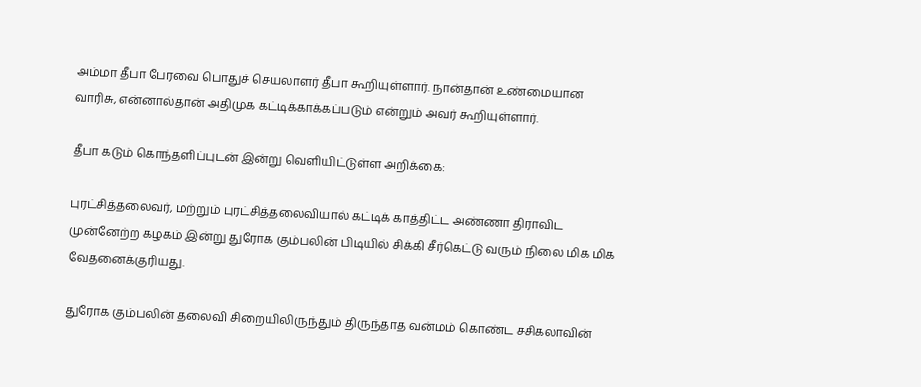அம்மா தீபா பேரவை பொதுச் செயலாளர் தீபா கூறியுள்ளார். நான்தான் உண்மையான வாரிசு, என்னால்தான் அதிமுக கட்டிக்காக்கப்படும் என்றும் அவர் கூறியுள்ளார்.

தீபா கடும் கொந்தளிப்புடன் இன்று வெளியிட்டுள்ள அறிக்கை:

புரட்சித்தலைவர், மற்றும் புரட்சித்தலைவியால் கட்டிக் காத்திட்ட அண்ணா திராவிட முன்னேற்ற கழகம் இன்று துரோக கும்பலின் பிடியில் சிக்கி சீர்கெட்டு வரும் நிலை மிக மிக வேதனைக்குரியது.

துரோக கும்பலின் தலைவி சிறையிலிருந்தும் திருந்தாத வன்மம் கொண்ட சசிகலாவின்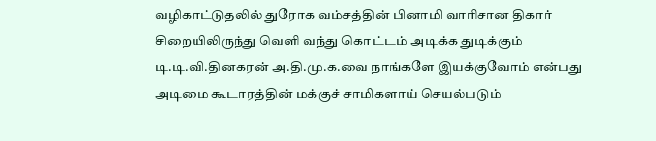வழிகாட்டுதலில் துரோக வம்சத்தின் பினாமி வாரிசான திகார் சிறையிலிருந்து வெளி வந்து கொட்டம் அடிக்க துடிக்கும் டி.டி.வி.தினகரன் அ.தி.மு.க.வை நாங்களே இயக்குவோம் என்பது அடிமை கூடாரத்தின் மக்குச் சாமிகளாய் செயல்படும்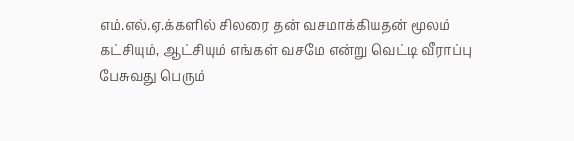எம்.எல்.ஏ.க்களில் சிலரை தன் வசமாக்கியதன் மூலம் கட்சியும், ஆட்சியும் எங்கள் வசமே என்று வெட்டி வீராப்பு பேசுவது பெரும்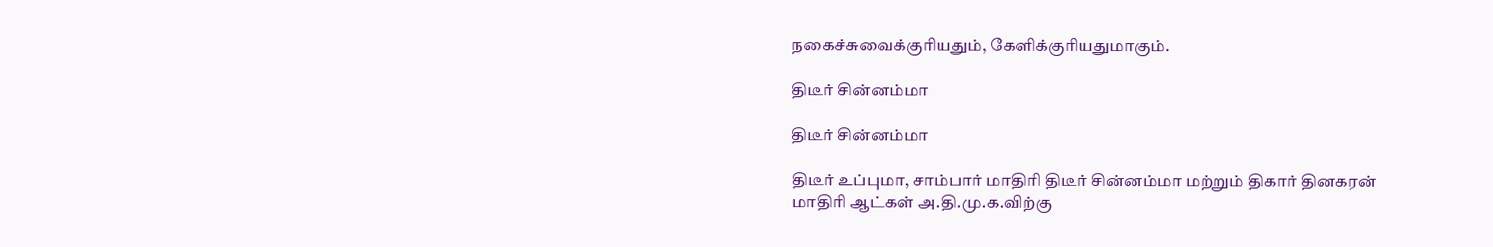நகைச்சுவைக்குரியதும், கேளிக்குரியதுமாகும்.

திடீர் சின்னம்மா

திடீர் சின்னம்மா

திடீர் உப்புமா, சாம்பார் மாதிரி திடீர் சின்னம்மா மற்றும் திகார் தினகரன் மாதிரி ஆட்கள் அ.தி.மு.க.விற்கு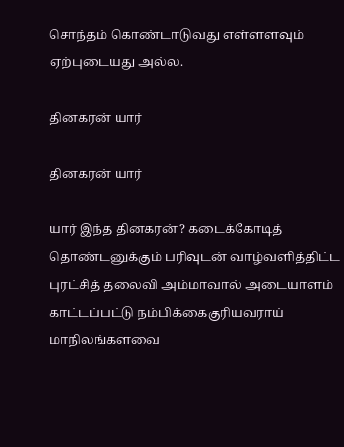சொந்தம் கொண்டாடுவது எள்ளளவும் ஏற்புடையது அல்ல.

தினகரன் யார்

தினகரன் யார்

யார் இந்த தினகரன்? கடைக்கோடித் தொண்டனுக்கும் பரிவுடன் வாழ்வளித்திட்ட புரட்சித் தலைவி அம்மாவால் அடையாளம் காட்டப்பட்டு நம்பிக்கைகுரியவராய் மாநிலங்களவை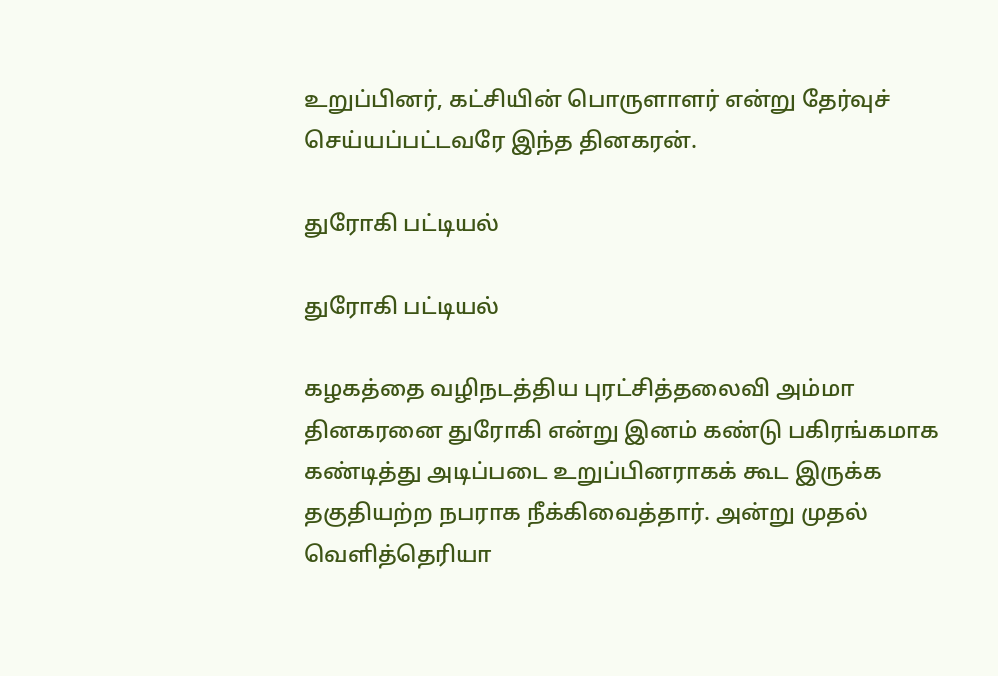உறுப்பினர், கட்சியின் பொருளாளர் என்று தேர்வுச் செய்யப்பட்டவரே இந்த தினகரன்.

துரோகி பட்டியல்

துரோகி பட்டியல்

கழகத்தை வழிநடத்திய புரட்சித்தலைவி அம்மா தினகரனை துரோகி என்று இனம் கண்டு பகிரங்கமாக கண்டித்து அடிப்படை உறுப்பினராகக் கூட இருக்க தகுதியற்ற நபராக நீக்கிவைத்தார். அன்று முதல் வெளித்தெரியா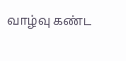வாழ்வு கண்ட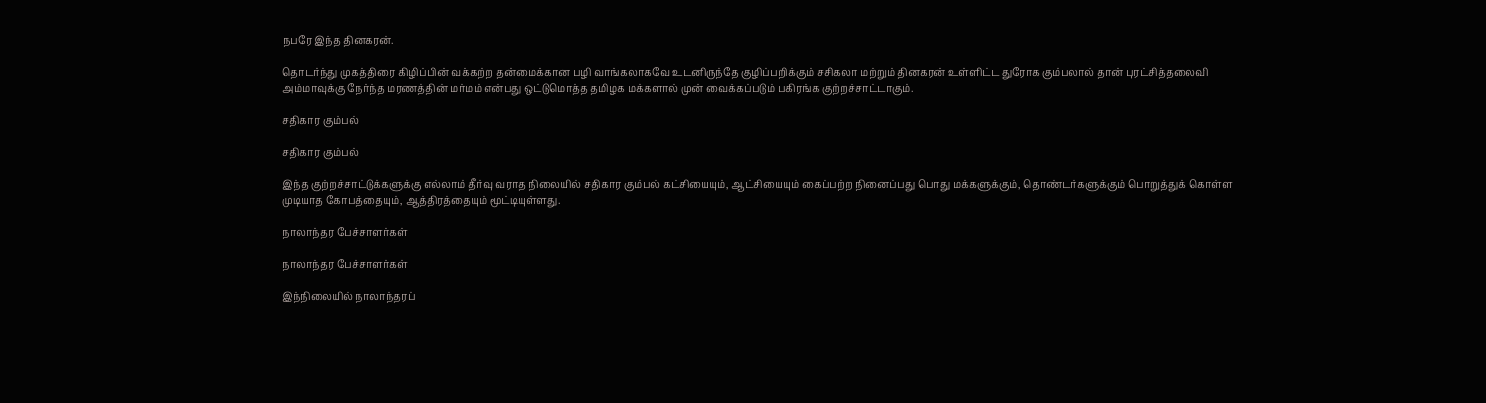நபரே இந்த தினகரன்.

தொடர்ந்து முகத்திரை கிழிப்பின் வக்கற்ற தன்மைக்கான பழி வாங்கலாகவே உடனிருந்தே குழிப்பறிக்கும் சசிகலா மற்றும் தினகரன் உள்ளிட்ட துரோக கும்பலால் தான் புரட்சித்தலைவி அம்மாவுக்கு நேர்ந்த மரணத்தின் மர்மம் என்பது ஒட்டுமொத்த தமிழக மக்களால் முன் வைக்கப்படும் பகிரங்க குற்றச்சாட்டாகும்.

சதிகார கும்பல்

சதிகார கும்பல்

இந்த குற்றச்சாட்டுக்களுக்கு எல்லாம் தீர்வு வராத நிலையில் சதிகார கும்பல் கட்சியையும், ஆட்சியையும் கைப்பற்ற நினைப்பது பொது மக்களுக்கும், தொண்டர்களுக்கும் பொறுத்துக் கொள்ள முடியாத கோபத்தையும், ஆத்திரத்தையும் மூட்டியுள்ளது.

நாலாந்தர பேச்சாளர்கள்

நாலாந்தர பேச்சாளர்கள்

இந்நிலையில் நாலாந்தரப்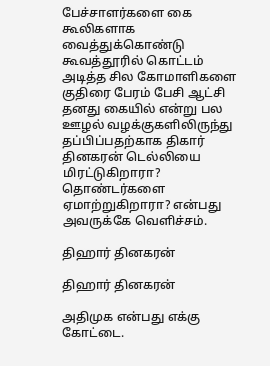பேச்சாளர்களை கை கூலிகளாக வைத்துக்கொண்டு கூவத்தூரில் கொட்டம் அடித்த சில கோமாளிகளை குதிரை பேரம் பேசி ஆட்சி தனது கையில் என்று பல ஊழல் வழக்குகளிலிருந்து தப்பிப்பதற்காக திகார் தினகரன் டெல்லியை மிரட்டுகிறாரா? தொண்டர்களை ஏமாற்றுகிறாரா? என்பது அவருக்கே வெளிச்சம்.

திஹார் தினகரன்

திஹார் தினகரன்

அதிமுக என்பது எக்கு கோட்டை.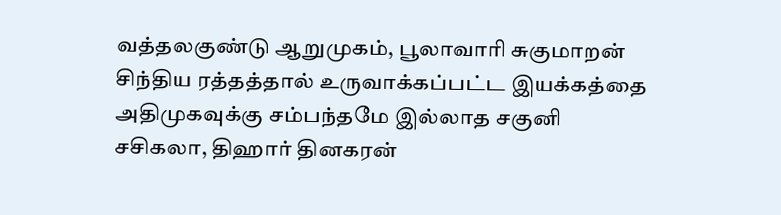வத்தலகுண்டு ஆறுமுகம், பூலாவாரி சுகுமாறன் சிந்திய ரத்தத்தால் உருவாக்கப்பட்ட இயக்கத்தை அதிமுகவுக்கு சம்பந்தமே இல்லாத சகுனி சசிகலா, திஹார் தினகரன்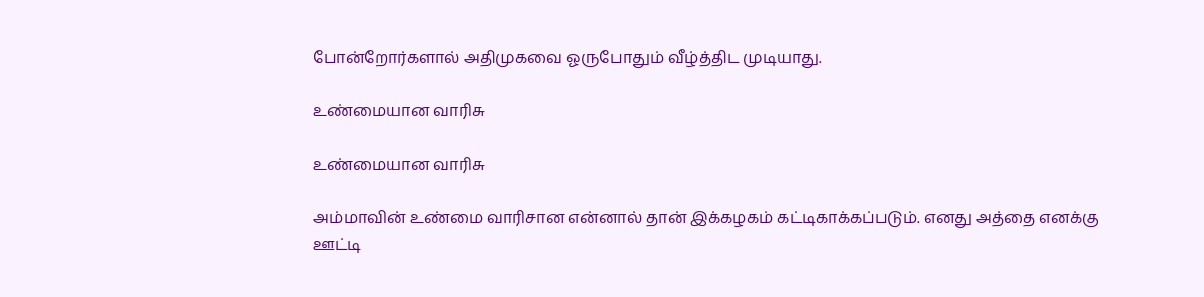போன்றோர்களால் அதிமுகவை ஓருபோதும் வீழ்த்திட முடியாது.

உண்மையான வாரிசு

உண்மையான வாரிசு

அம்மாவின் உண்மை வாரிசான என்னால் தான் இக்கழகம் கட்டிகாக்கப்படும். எனது அத்தை எனக்கு ஊட்டி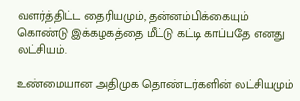வளர்த்திட்ட தைரியமும், தன்னம்பிக்கையும் கொண்டு இக்கழகத்தை மீட்டு கட்டி காப்பதே எனது லட்சியம்.

உண்மையான அதிமுக தொண்டர்களின் லட்சியமும்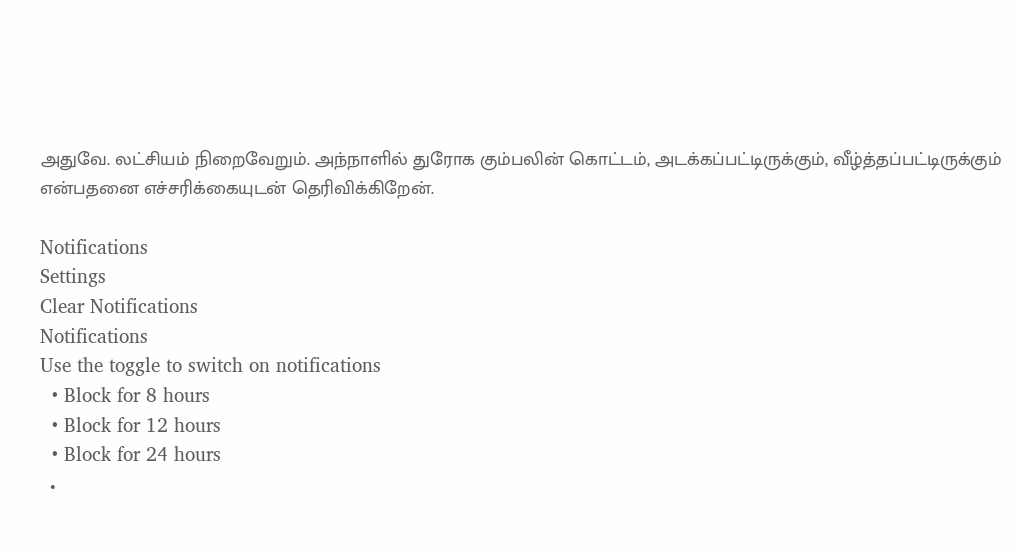அதுவே. லட்சியம் நிறைவேறும். அந்நாளில் துரோக கும்பலின் கொட்டம், அடக்கப்பட்டிருக்கும், வீழ்த்தப்பட்டிருக்கும் என்பதனை எச்சரிக்கையுடன் தெரிவிக்கிறேன்.

Notifications
Settings
Clear Notifications
Notifications
Use the toggle to switch on notifications
  • Block for 8 hours
  • Block for 12 hours
  • Block for 24 hours
  •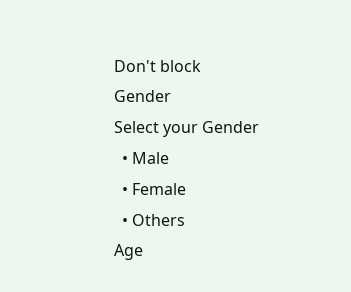Don't block
Gender
Select your Gender
  • Male
  • Female
  • Others
Age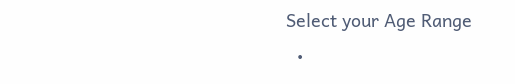Select your Age Range
  •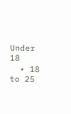Under 18
  • 18 to 25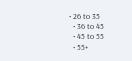• 26 to 35
  • 36 to 45
  • 45 to 55
  • 55+